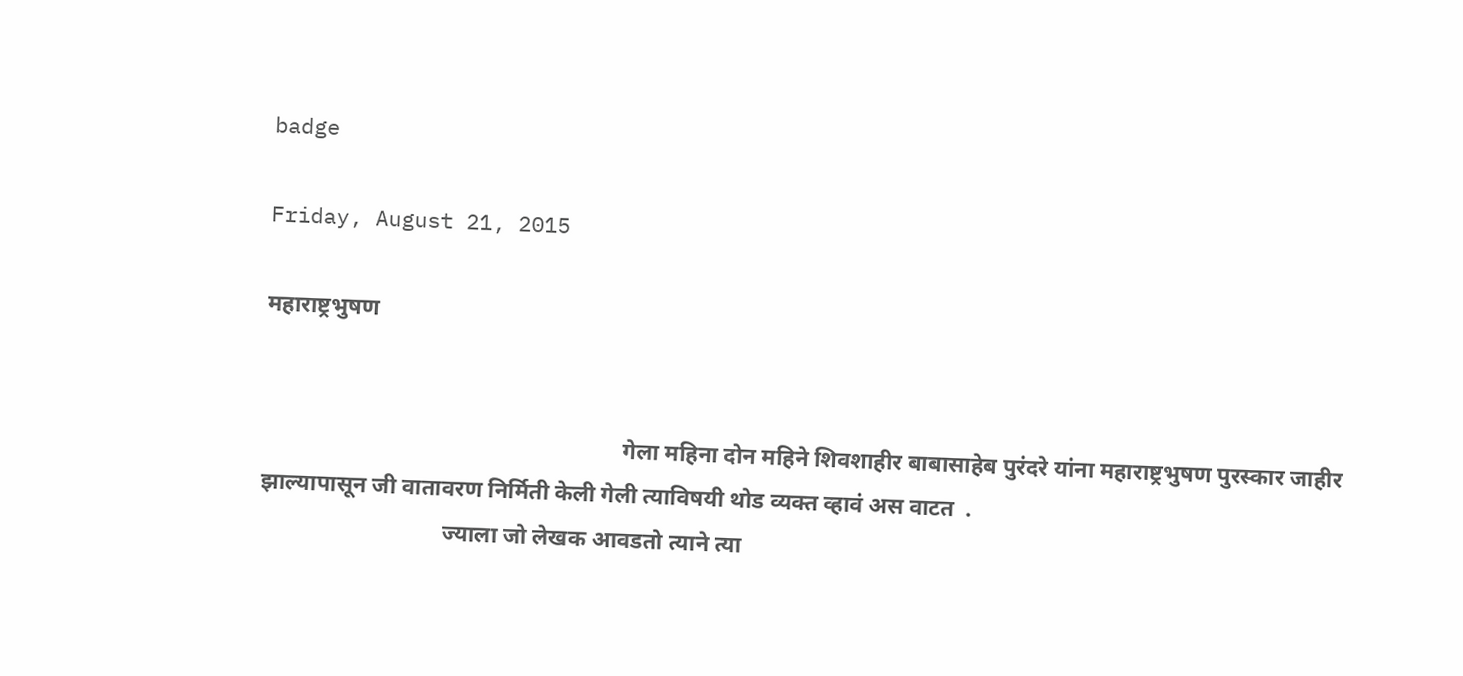badge

Friday, August 21, 2015

महाराष्ट्रभुषण


                                                               गेला महिना दोन महिने शिवशाहीर बाबासाहेब पुरंदरे यांना महाराष्ट्रभुषण पुरस्कार जाहीर झाल्यापासून जी वातावरण निर्मिती केली गेली त्याविषयी थोड व्यक्त व्हावं अस वाटत  .
                                ज्याला जो लेखक आवडतो त्याने त्या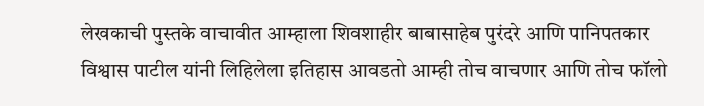लेखकाची पुस्तके वाचावीत आम्हाला शिवशाहीर बाबासाहेब पुरंदरे आणि पानिपतकार विश्वास पाटील यांनी लिहिलेला इतिहास आवडतो आम्ही तोच वाचणार आणि तोच फॉलो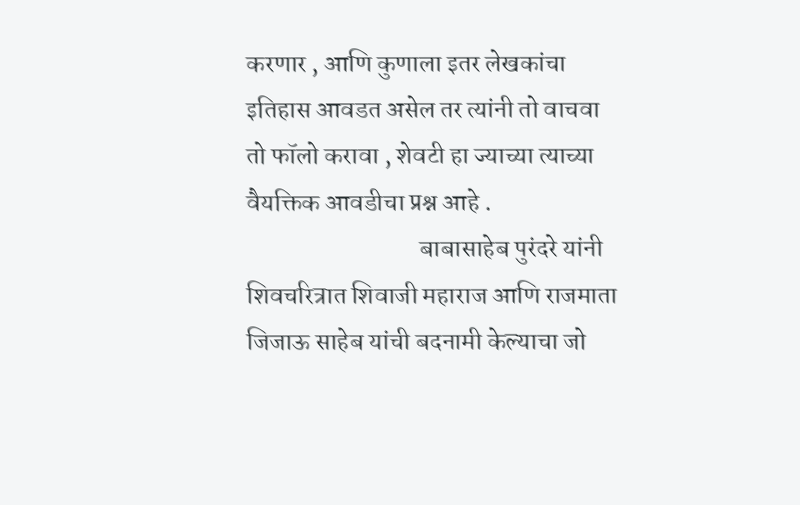करणार , आणि कुणाला इतर लेखकांचा इतिहास आवडत असेल तर त्यांनी तो वाचवा तो फॉलो करावा , शेवटी हा ज्याच्या त्याच्या वैयक्तिक आवडीचा प्रश्न आहे .
                                  बाबासाहेब पुरंदरे यांनी शिवचरित्रात शिवाजी महाराज आणि राजमाता जिजाऊ साहेब यांची बदनामी केल्याचा जो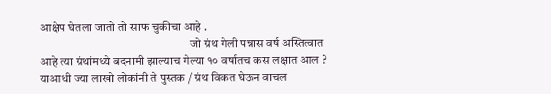आक्षेप घेतला जातो तो साफ चुकीचा आहे .
                                                              जो ग्रंथ गेली पन्नास वर्ष अस्तित्वात आहे त्या ग्रंथांमध्ये बदनामी झाल्याच गेल्या १० वर्षातच कस लक्षात आल ? याआधी ज्या लाखो लोकांनी ते पुस्तक / ग्रंथ विकत घेऊन वाचल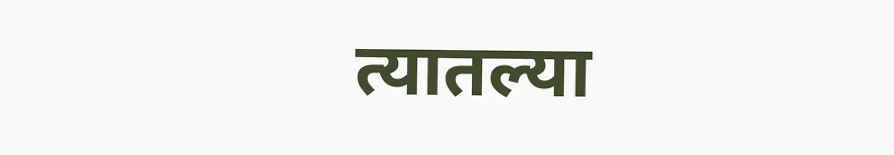त्यातल्या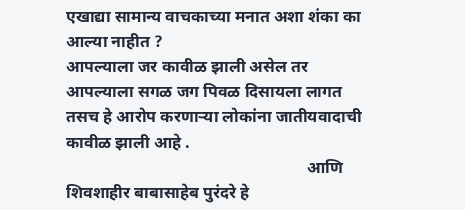एखाद्या सामान्य वाचकाच्या मनात अशा शंका का आल्या नाहीत ?
आपल्याला जर कावीळ झाली असेल तर आपल्याला सगळ जग पिवळ दिसायला लागत तसच हे आरोप करणाऱ्या लोकांना जातीयवादाची कावीळ झाली आहे .
                                                          आणि शिवशाहीर बाबासाहेब पुरंदरे हे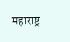महाराष्ट्र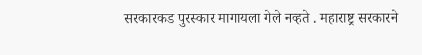सरकारकड पुरस्कार मागायला गेले नव्हते . महाराष्ट्र सरकारने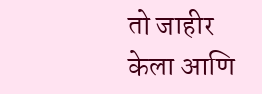तो जाहीर केला आणि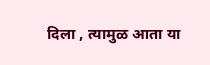दिला , त्यामुळ आता या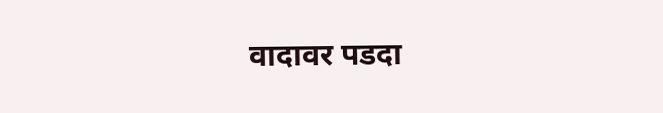वादावर पडदा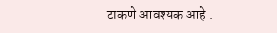टाकणे आवश्यक आहे .